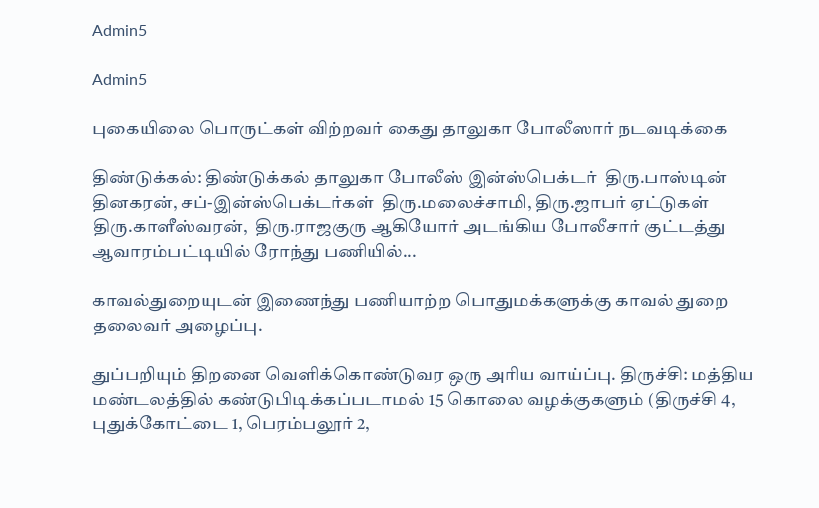Admin5

Admin5

புகையிலை பொருட்கள் விற்றவர் கைது தாலுகா போலீஸார் நடவடிக்கை

திண்டுக்கல்: திண்டுக்கல் தாலுகா போலீஸ் இன்ஸ்பெக்டர்  திரு.பாஸ்டின் தினகரன், சப்-இன்ஸ்பெக்டர்கள்  திரு.மலைச்சாமி, திரு.ஜாபர் ஏட்டுகள்  திரு.காளீஸ்வரன்,  திரு.ராஜகுரு ஆகியோர் அடங்கிய போலீசார் குட்டத்து ஆவாரம்பட்டியில் ரோந்து பணியில்...

காவல்துறையுடன் இணைந்து பணியாற்ற பொதுமக்களுக்கு காவல் துறை தலைவர் அழைப்பு.

துப்பறியும் திறனை வெளிக்கொண்டுவர ஒரு அரிய வாய்ப்பு. திருச்சி: மத்திய மண்டலத்தில் கண்டுபிடிக்கப்படாமல் 15 கொலை வழக்குகளும் (திருச்சி 4, புதுக்கோட்டை 1, பெரம்பலூர் 2,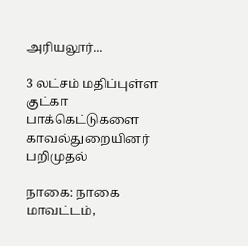அரியலூர்...

3 லட்சம் மதிப்புள்ள குட்கா பாக்கெட்டுகளை காவல்துறையினர் பறிமுதல்

நாகை: நாகை மாவட்டம்,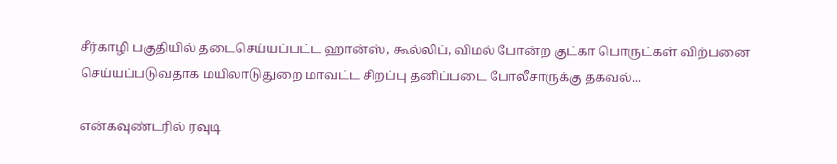சீர்காழி பகுதியில் தடைசெய்யப்பட்ட ஹான்ஸ், கூல்லிப், விமல் போன்ற குட்கா பொருட்கள் விற்பனை செய்யப்படுவதாக மயிலாடுதுறை மாவட்ட சிறப்பு தனிப்படை போலீசாருக்கு தகவல்...

என்கவுண்டரில் ரவுடி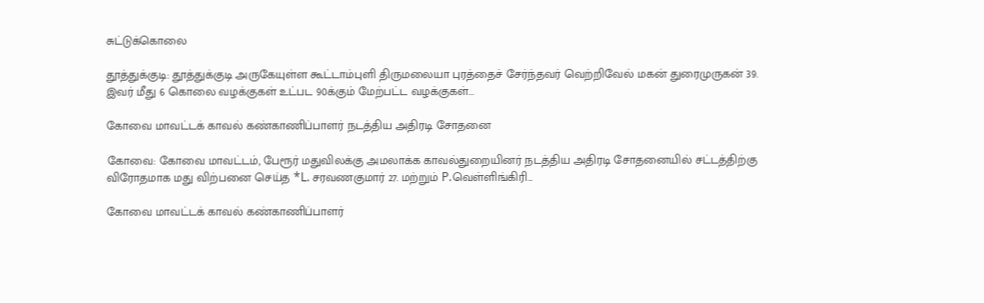சுட்டுக்கொலை

தூத்துக்குடி: தூத்துக்குடி அருகேயுள்ள கூட்டாம்புளி திருமலையா புரத்தைச் சேர்ந்தவர் வெற்றிவேல் மகன் துரைமுருகன் 39. இவர் மீது 6 கொலை வழக்குகள் உட்பட 90க்கும் மேற்பட்ட வழக்குகள்...

கோவை மாவட்டக் காவல் கண்காணிப்பாளர் நடத்திய அதிரடி சோதனை

கோவை: கோவை மாவட்டம், பேரூர் மதுவிலக்கு அமலாக்க காவல்துறையினர் நடத்திய அதிரடி சோதனையில் சட்டத்திற்கு விரோதமாக மது விற்பனை செய்த *L. சரவணகுமார் 27. மற்றும் P.வெள்ளிங்கிரி...

கோவை மாவட்டக் காவல் கண்காணிப்பாளர்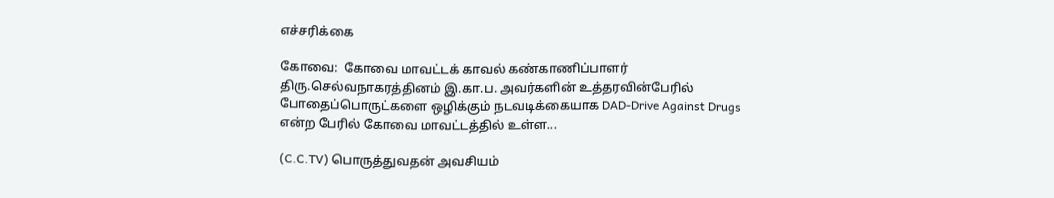எச்சரிக்கை

கோவை:  கோவை மாவட்டக் காவல் கண்காணிப்பாளர் திரு.செல்வநாகரத்தினம் இ.கா.ப. அவர்களின் உத்தரவின்பேரில் போதைப்பொருட்களை ஒழிக்கும் நடவடிக்கையாக DAD-Drive Against Drugs என்ற பேரில் கோவை மாவட்டத்தில் உள்ள...

(C.C.TV) பொருத்துவதன் அவசியம்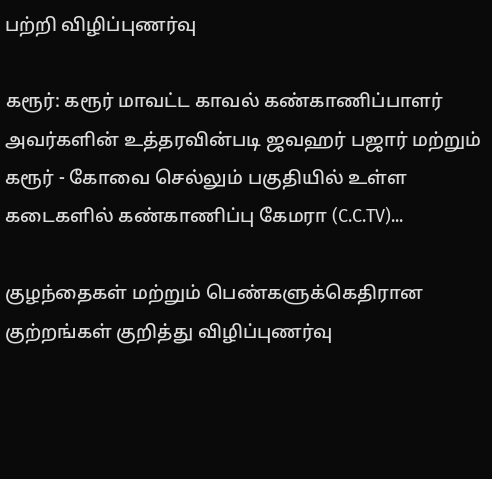பற்றி விழிப்புணர்வு

கரூர்: கரூர் மாவட்ட காவல் கண்காணிப்பாளர் அவர்களின் உத்தரவின்படி ஜவஹர் பஜார் மற்றும் கரூர் - கோவை செல்லும் பகுதியில் உள்ள கடைகளில் கண்காணிப்பு கேமரா (C.C.TV)...

குழந்தைகள் மற்றும் பெண்களுக்கெதிரான குற்றங்கள் குறித்து விழிப்புணர்வு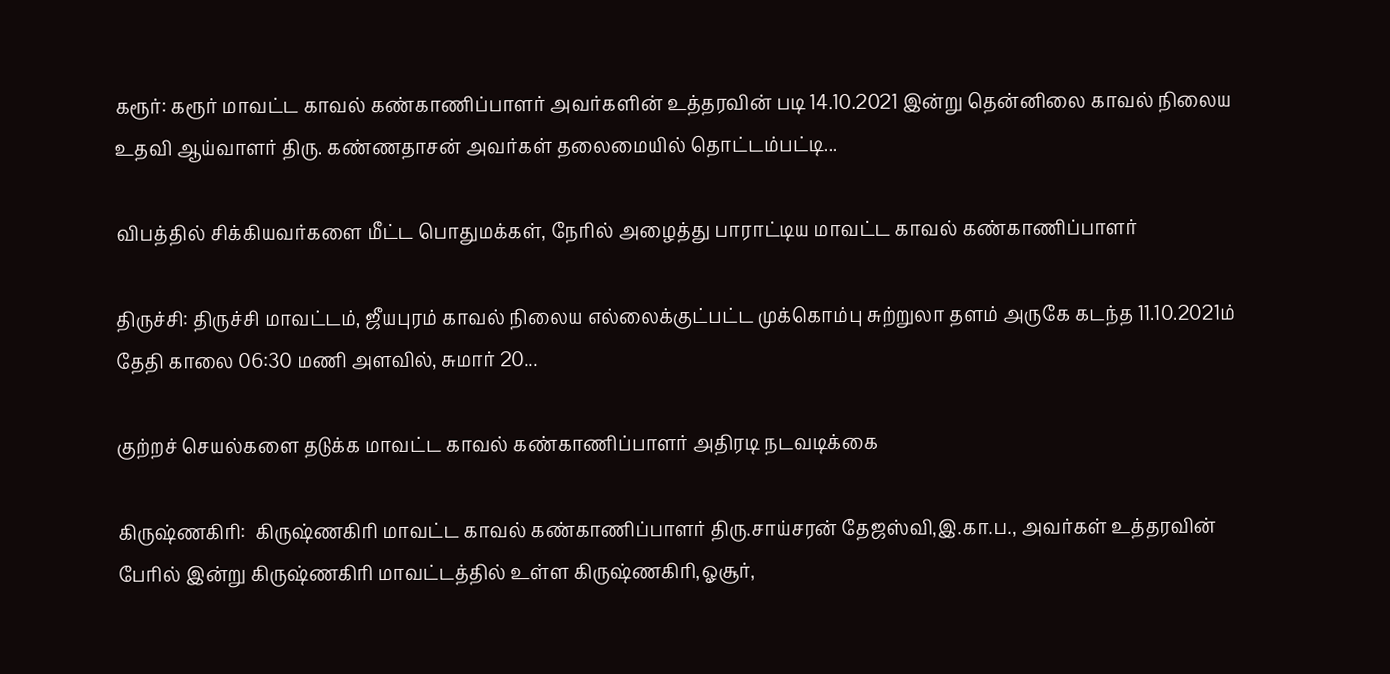கரூர்: கரூர் மாவட்ட காவல் கண்காணிப்பாளர் அவர்களின் உத்தரவின் படி 14.10.2021 இன்று தென்னிலை காவல் நிலைய உதவி ஆய்வாளர் திரு. கண்ணதாசன் அவர்கள் தலைமையில் தொட்டம்பட்டி...

விபத்தில் சிக்கியவர்களை மீட்ட பொதுமக்கள், நேரில் அழைத்து பாராட்டிய மாவட்ட காவல் கண்காணிப்பாளர்

திருச்சி: திருச்சி மாவட்டம், ஜீயபுரம் காவல் நிலைய எல்லைக்குட்பட்ட முக்கொம்பு சுற்றுலா தளம் அருகே கடந்த 11.10.2021ம் தேதி காலை 06:30 மணி அளவில், சுமார் 20...

குற்றச் செயல்களை தடுக்க மாவட்ட காவல் கண்காணிப்பாளர் அதிரடி நடவடிக்கை

கிருஷ்ணகிரி:  கிருஷ்ணகிரி மாவட்ட காவல் கண்காணிப்பாளர் திரு.சாய்சரன் தேஜஸ்வி,இ.கா.ப., அவர்கள் உத்தரவின் பேரில் இன்று கிருஷ்ணகிரி மாவட்டத்தில் உள்ள கிருஷ்ணகிரி,ஓசூர்,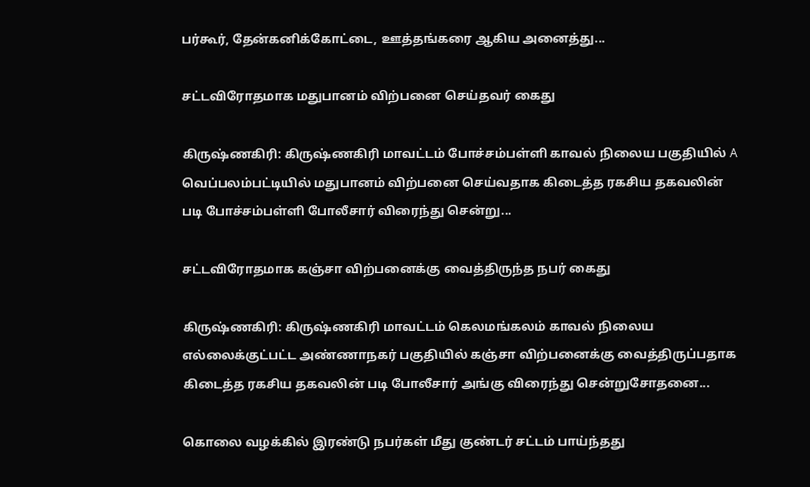பர்கூர், தேன்கனிக்கோட்டை, ஊத்தங்கரை ஆகிய அனைத்து...

சட்டவிரோதமாக மதுபானம் விற்பனை செய்தவர் கைது

கிருஷ்ணகிரி: கிருஷ்ணகிரி மாவட்டம் போச்சம்பள்ளி காவல் நிலைய பகுதியில் A வெப்பலம்பட்டியில் மதுபானம் விற்பனை செய்வதாக கிடைத்த ரகசிய தகவலின் படி போச்சம்பள்ளி போலீசார் விரைந்து சென்று...

சட்டவிரோதமாக கஞ்சா விற்பனைக்கு வைத்திருந்த நபர் கைது

கிருஷ்ணகிரி: கிருஷ்ணகிரி மாவட்டம் கெலமங்கலம் காவல் நிலைய எல்லைக்குட்பட்ட அண்ணாநகர் பகுதியில் கஞ்சா விற்பனைக்கு வைத்திருப்பதாக கிடைத்த ரகசிய தகவலின் படி போலீசார் அங்கு விரைந்து சென்றுசோதனை...

கொலை வழக்கில் இரண்டு நபர்கள் மீது குண்டர் சட்டம் பாய்ந்தது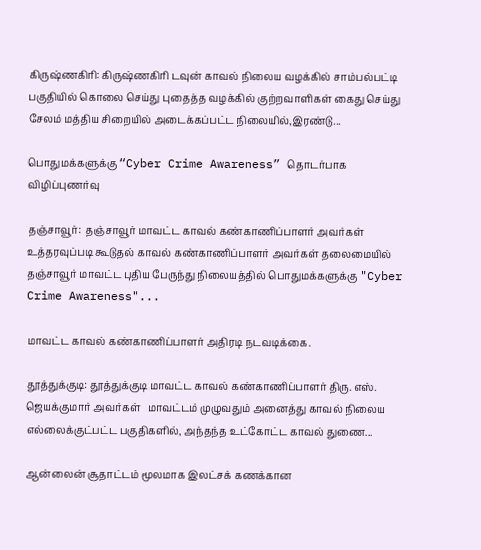கிருஷ்ணகிரி: கிருஷ்ணகிரி டவுன் காவல் நிலைய வழக்கில் சாம்பல்பட்டி பகுதியில் கொலை செய்து புதைத்த வழக்கில் குற்றவாளிகள் கைது செய்து சேலம் மத்திய சிறையில் அடைக்கப்பட்ட நிலையில்,இரண்டு...

பொதுமக்களுக்கு “Cyber Crime Awareness” தொடர்பாக விழிப்புணர்வு

தஞ்சாவூர்:  தஞ்சாவூர் மாவட்ட காவல் கண்காணிப்பாளர் அவர்கள் உத்தரவுப்படி கூடுதல் காவல் கண்காணிப்பாளர் அவர்கள் தலைமையில் தஞ்சாவூர் மாவட்ட புதிய பேருந்து நிலையத்தில் பொதுமக்களுக்கு "Cyber Crime Awareness"...

மாவட்ட காவல் கண்காணிப்பாளர் அதிரடி நடவடிக்கை.

தூத்துக்குடி: தூத்துக்குடி மாவட்ட காவல் கண்காணிப்பாளர் திரு. எஸ். ஜெயக்குமார் அவர்கள்   மாவட்டம் முழுவதும் அனைத்து காவல் நிலைய எல்லைக்குட்பட்ட பகுதிகளில், அந்தந்த உட்கோட்ட காவல் துணை...

ஆன்லைன் சூதாட்டம் மூலமாக இலட்சக் கணக்கான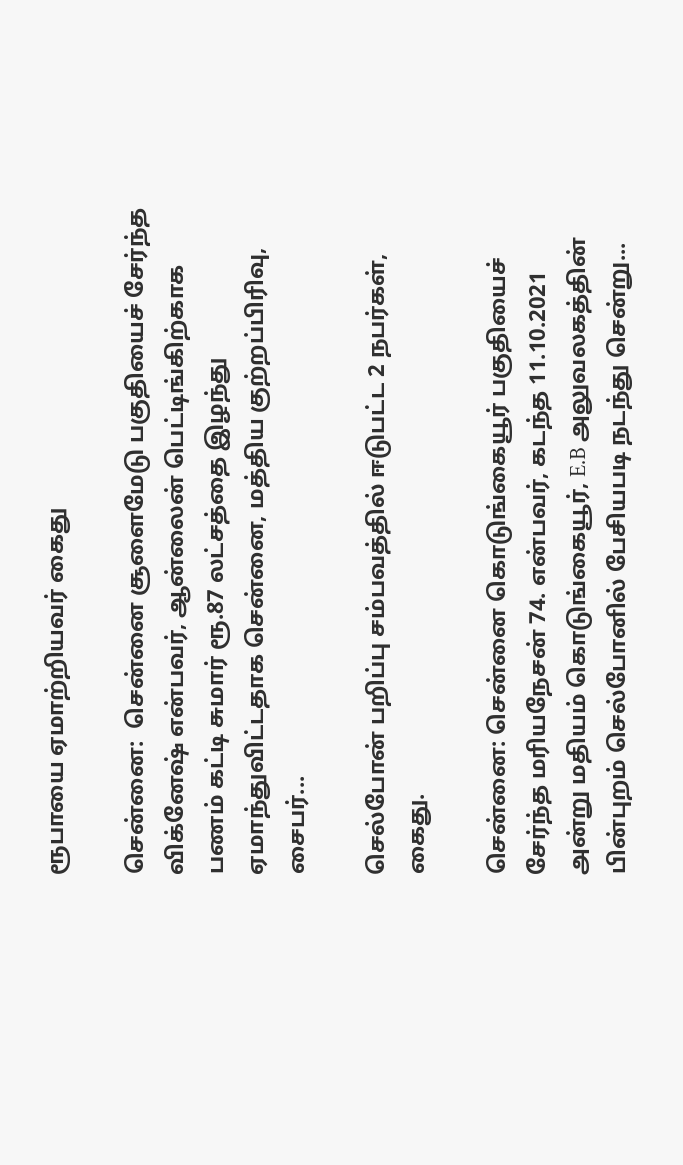ரூபாயை ஏமாற்றியவர் கைது

சென்னை:  சென்னை சூளைமேடு பகுதியைச் சேர்ந்த விக்னேஷ் என்பவர், ஆன்லைன் பெட்டிங்கிற்காக பணம் கட்டி சுமார் ரூ.87 லட்சத்தை இழந்து ஏமாந்துவிட்டதாக சென்னை, மத்திய குற்றப்பிரிவு, சைபர்...

செல்போன் பறிப்பு சம்பவத்தில் ஈடுபட்ட 2 நபர்கள், கைது.

சென்னை: சென்னை கொடுங்கையூர் பகுதியைச் சேர்ந்த மரியநேசன் 74. என்பவர், கடந்த 11.10.2021 அன்று மதியம் கொடுங்கையூர், E.B அலுவலகத்தின் பின்புறம் செல்போனில் பேசியபடி நடந்து சென்று...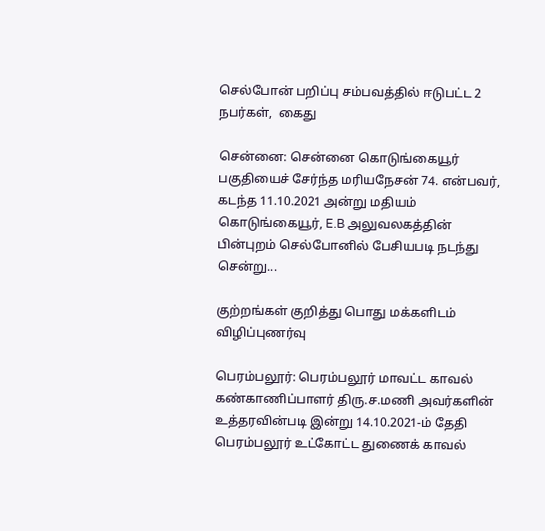செல்போன் பறிப்பு சம்பவத்தில் ஈடுபட்ட 2 நபர்கள்,  கைது

சென்னை: சென்னை கொடுங்கையூர் பகுதியைச் சேர்ந்த மரியநேசன் 74. என்பவர், கடந்த 11.10.2021 அன்று மதியம் கொடுங்கையூர், E.B அலுவலகத்தின் பின்புறம் செல்போனில் பேசியபடி நடந்து சென்று...

குற்றங்கள் குறித்து பொது மக்களிடம் விழிப்புணர்வு

பெரம்பலூர்: பெரம்பலூர் மாவட்ட காவல் கண்காணிப்பாளர் திரு.ச.மணி அவர்களின் உத்தரவின்படி இன்று 14.10.2021-ம் தேதி பெரம்பலூர் உட்கோட்ட துணைக் காவல்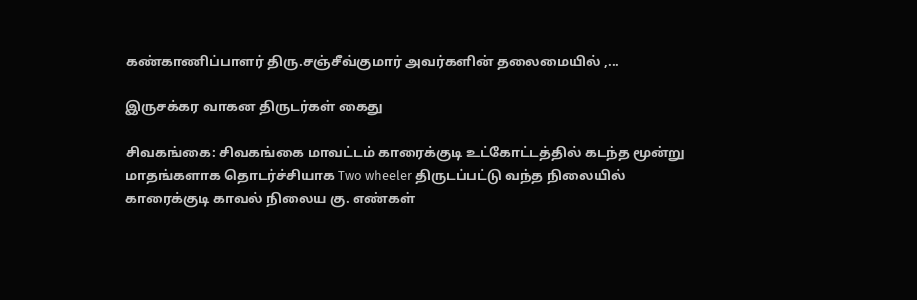கண்காணிப்பாளர் திரு.சஞ்சீவ்குமார் அவர்களின் தலைமையில் ,...

இருசக்கர வாகன திருடர்கள் கைது

சிவகங்கை: சிவகங்கை மாவட்டம் காரைக்குடி உட்கோட்டத்தில் கடந்த மூன்று மாதங்களாக தொடர்ச்சியாக Two wheeler திருடப்பட்டு வந்த நிலையில் காரைக்குடி காவல் நிலைய கு. எண்கள்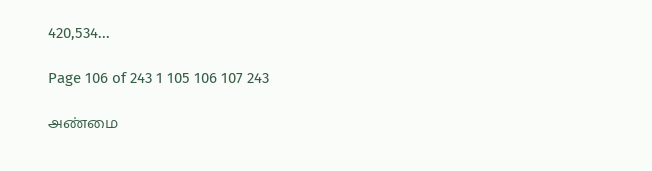420,534...

Page 106 of 243 1 105 106 107 243

அண்மை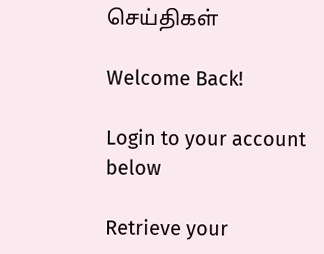செய்திகள்

Welcome Back!

Login to your account below

Retrieve your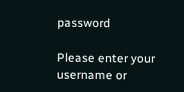password

Please enter your username or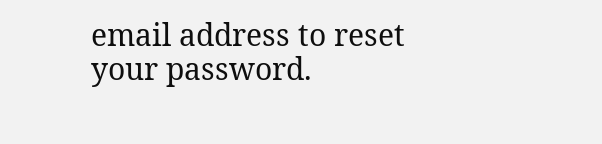email address to reset your password.